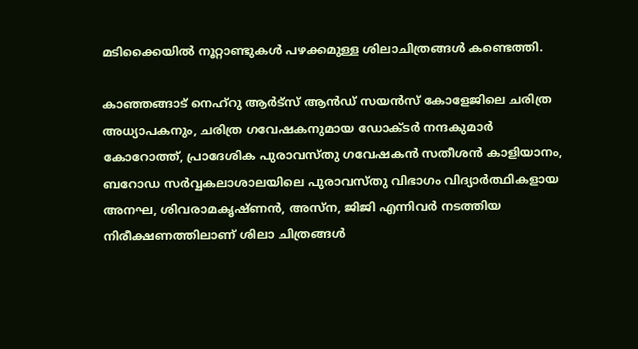മടിക്കൈയിൽ നൂറ്റാണ്ടുകൾ പഴക്കമുള്ള ശിലാചിത്രങ്ങൾ കണ്ടെത്തി.

കാഞ്ഞങ്ങാട് നെഹ്റു ആർട്സ് ആൻഡ് സയൻസ് കോളേജിലെ ചരിത്ര അധ്യാപകനും, ചരിത്ര ഗവേഷകനുമായ ഡോക്ടർ നന്ദകുമാർ കോറോത്ത്, പ്രാദേശിക പുരാവസ്തു ഗവേഷകൻ സതീശൻ കാളിയാനം, ബറോഡ സർവ്വകലാശാലയിലെ പുരാവസ്തു വിഭാഗം വിദ്യാർത്ഥികളായ അനഘ, ശിവരാമകൃഷ്ണൻ, അസ്ന, ജിജി എന്നിവർ നടത്തിയ നിരീക്ഷണത്തിലാണ് ശിലാ ചിത്രങ്ങൾ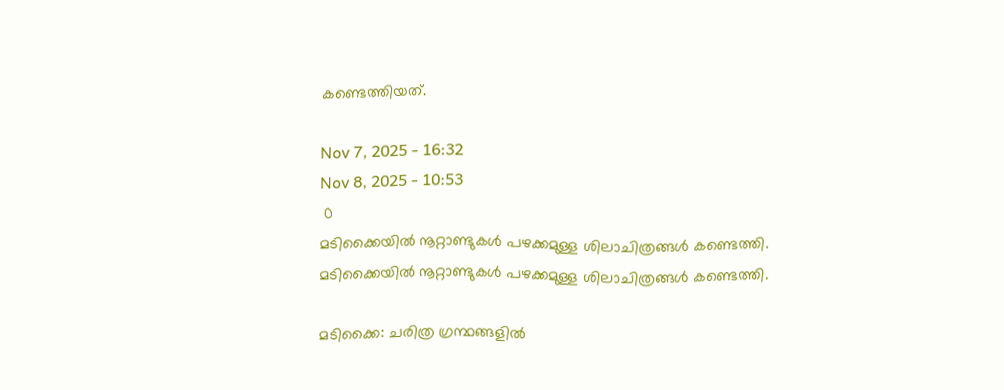കണ്ടെത്തിയത്.

Nov 7, 2025 - 16:32
Nov 8, 2025 - 10:53
 0
മടിക്കൈയിൽ നൂറ്റാണ്ടുകൾ പഴക്കമുള്ള ശിലാചിത്രങ്ങൾ കണ്ടെത്തി.
മടിക്കൈയിൽ നൂറ്റാണ്ടുകൾ പഴക്കമുള്ള ശിലാചിത്രങ്ങൾ കണ്ടെത്തി.

മടിക്കൈ: ചരിത്ര ഗ്രന്ഥങ്ങളിൽ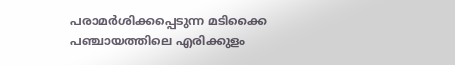പരാമർശിക്കപ്പെടുന്ന മടിക്കൈ പഞ്ചായത്തിലെ എരിക്കുളം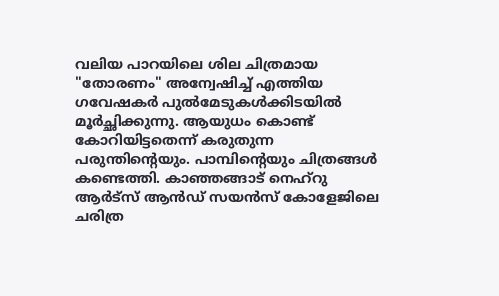വലിയ പാറയിലെ ശില ചിത്രമായ "തോരണം" അന്വേഷിച്ച് എത്തിയ ഗവേഷകർ പുൽമേടുകൾക്കിടയിൽ മൂർച്ഛിക്കുന്നു. ആയുധം കൊണ്ട് കോറിയിട്ടതെന്ന് കരുതുന്ന പരുന്തിൻ്റെയും. പാമ്പിൻ്റെയും ചിത്രങ്ങൾ കണ്ടെത്തി. കാഞ്ഞങ്ങാട് നെഹ്റു ആർട്സ് ആൻഡ് സയൻസ് കോളേജിലെ ചരിത്ര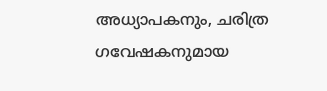അധ്യാപകനും, ചരിത്ര ഗവേഷകനുമായ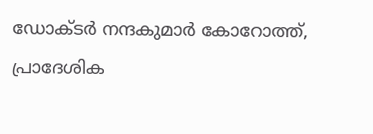ഡോക്ടർ നന്ദകുമാർ കോറോത്ത്, പ്രാദേശിക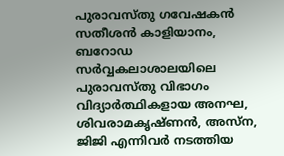പുരാവസ്തു ഗവേഷകൻ സതീശൻ കാളിയാനം, ബറോഡ സർവ്വകലാശാലയിലെ പുരാവസ്തു വിഭാഗം വിദ്യാർത്ഥികളായ അനഘ, ശിവരാമകൃഷ്ണൻ, അസ്ന, ജിജി എന്നിവർ നടത്തിയ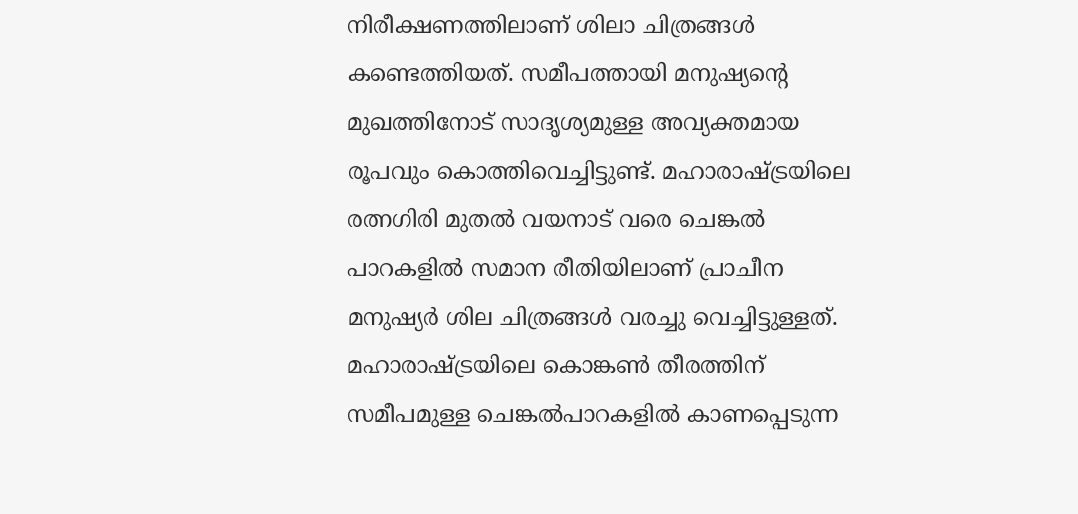നിരീക്ഷണത്തിലാണ് ശിലാ ചിത്രങ്ങൾ കണ്ടെത്തിയത്. സമീപത്തായി മനുഷ്യൻ്റെ മുഖത്തിനോട് സാദൃശ്യമുള്ള അവ്യക്തമായ രൂപവും കൊത്തിവെച്ചിട്ടുണ്ട്. മഹാരാഷ്ട്രയിലെ രത്നഗിരി മുതൽ വയനാട് വരെ ചെങ്കൽ പാറകളിൽ സമാന രീതിയിലാണ് പ്രാചീന മനുഷ്യർ ശില ചിത്രങ്ങൾ വരച്ചു വെച്ചിട്ടുള്ളത്. മഹാരാഷ്ട്രയിലെ കൊങ്കൺ തീരത്തിന് സമീപമുള്ള ചെങ്കൽപാറകളിൽ കാണപ്പെടുന്ന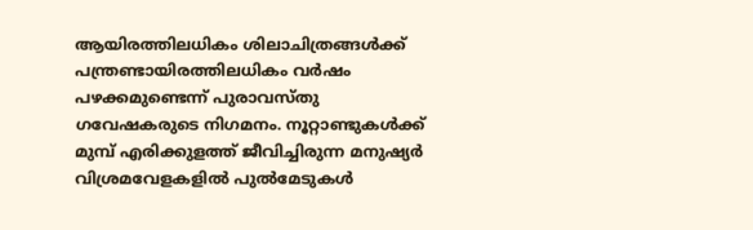ആയിരത്തിലധികം ശിലാചിത്രങ്ങൾക്ക് പന്ത്രണ്ടായിരത്തിലധികം വർഷം പഴക്കമുണ്ടെന്ന് പുരാവസ്തു ഗവേഷകരുടെ നിഗമനം. നൂറ്റാണ്ടുകൾക്ക് മുമ്പ് എരിക്കുളത്ത് ജീവിച്ചിരുന്ന മനുഷ്യർ വിശ്രമവേളകളിൽ പുൽമേടുകൾ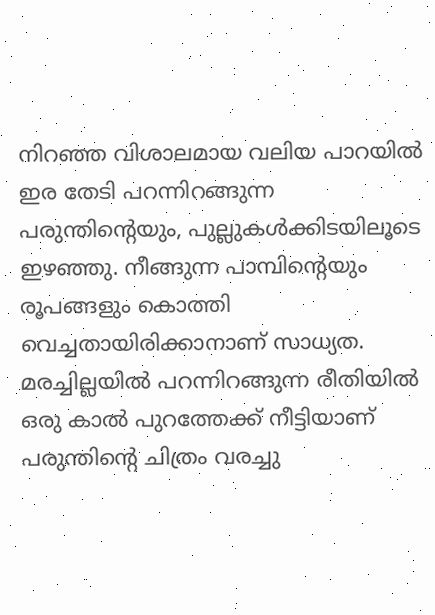നിറഞ്ഞ വിശാലമായ വലിയ പാറയിൽ ഇര തേടി പറന്നിറങ്ങുന്ന പരുന്തിൻ്റെയും, പുല്ലുകൾക്കിടയിലൂടെ ഇഴഞ്ഞു. നീങ്ങുന്ന പാമ്പിൻ്റെയും രൂപങ്ങളും കൊത്തി വെച്ചതായിരിക്കാനാണ് സാധ്യത. മരച്ചില്ലയിൽ പറന്നിറങ്ങുന്ന രീതിയിൽ ഒരു കാൽ പുറത്തേക്ക് നീട്ടിയാണ് പരുന്തിൻ്റെ ചിത്രം വരച്ചു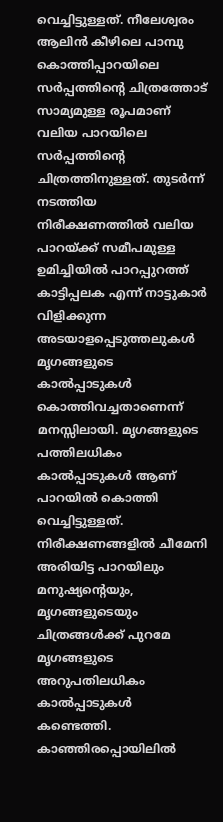വെച്ചിട്ടുള്ളത്. നീലേശ്വരം ആലിൻ കീഴിലെ പാമ്പു കൊത്തിപ്പാറയിലെ സർപ്പത്തിൻ്റെ ചിത്രത്തോട് സാമ്യമുള്ള രൂപമാണ് വലിയ പാറയിലെ സർപ്പത്തിൻ്റെ ചിത്രത്തിനുള്ളത്. തുടർന്ന് നടത്തിയ നിരീക്ഷണത്തിൽ വലിയ പാറയ്ക്ക് സമീപമുള്ള ഉമിച്ചിയിൽ പാറപ്പുറത്ത് കാട്ടിപ്പലക എന്ന് നാട്ടുകാർ വിളിക്കുന്ന അടയാളപ്പെടുത്തലുകൾ മൃഗങ്ങളുടെ കാൽപ്പാടുകൾ കൊത്തിവച്ചതാണെന്ന് മനസ്സിലായി. മൃഗങ്ങളുടെ പത്തിലധികം കാൽപ്പാടുകൾ ആണ് പാറയിൽ കൊത്തി വെച്ചിട്ടുള്ളത്. നിരീക്ഷണങ്ങളിൽ ചീമേനി അരിയിട്ട പാറയിലും മനുഷ്യൻ്റെയും, മൃഗങ്ങളുടെയും ചിത്രങ്ങൾക്ക് പുറമേ മൃഗങ്ങളുടെ അറുപതിലധികം കാൽപ്പാടുകൾ കണ്ടെത്തി. കാഞ്ഞിരപ്പൊയിലിൽ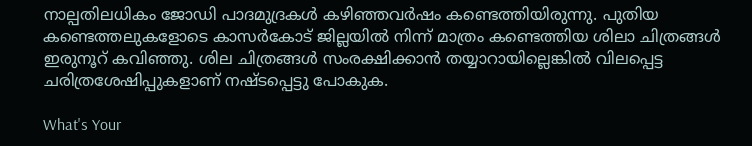നാല്പതിലധികം ജോഡി പാദമുദ്രകൾ കഴിഞ്ഞവർഷം കണ്ടെത്തിയിരുന്നു. പുതിയ കണ്ടെത്തലുകളോടെ കാസർകോട് ജില്ലയിൽ നിന്ന് മാത്രം കണ്ടെത്തിയ ശിലാ ചിത്രങ്ങൾ ഇരുനൂറ് കവിഞ്ഞു. ശില ചിത്രങ്ങൾ സംരക്ഷിക്കാൻ തയ്യാറായില്ലെങ്കിൽ വിലപ്പെട്ട ചരിത്രശേഷിപ്പുകളാണ് നഷ്ടപ്പെട്ടു പോകുക.

What's Your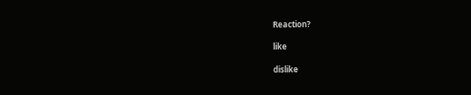Reaction?

like

dislike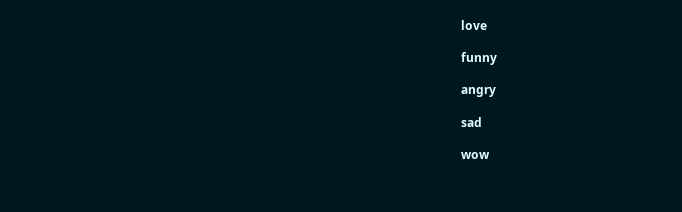love

funny

angry

sad

wow